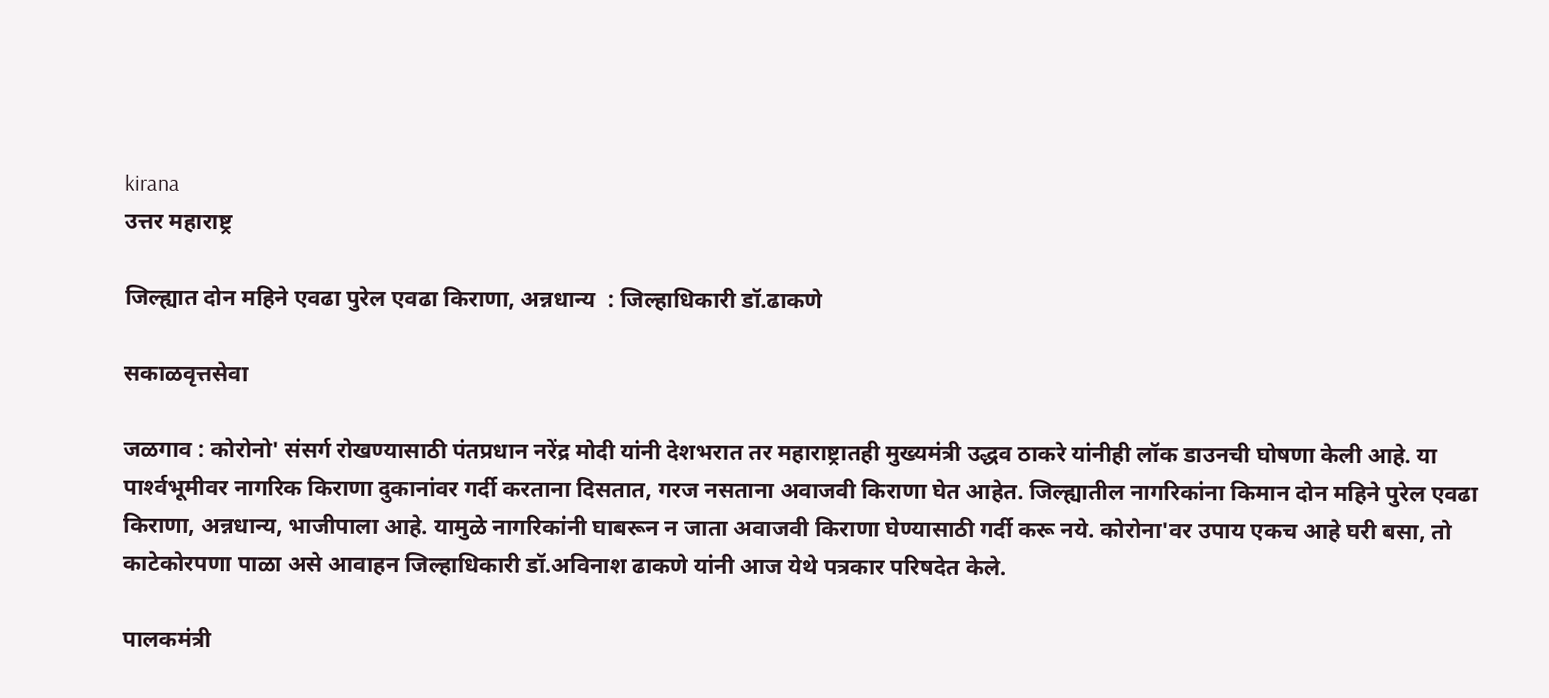kirana
उत्तर महाराष्ट्र

जिल्ह्यात दोन महिने एवढा पुरेल एवढा किराणा, अन्नधान्य  : जिल्हाधिकारी डॉ.ढाकणे

सकाळवृत्तसेवा

जळगाव : कोरोनो' संसर्ग रोखण्यासाठी पंतप्रधान नरेंद्र मोदी यांनी देशभरात तर महाराष्ट्रातही मुख्यमंत्री उद्धव ठाकरे यांनीही लॉक डाउनची घोषणा केली आहे. या पार्श्‍वभूमीवर नागरिक किराणा दुकानांवर गर्दी करताना दिसतात, गरज नसताना अवाजवी किराणा घेत आहेत. जिल्ह्यातील नागरिकांना किमान दोन महिने पुरेल एवढा किराणा, अन्नधान्य, भाजीपाला आहे. यामुळे नागरिकांनी घाबरून न जाता अवाजवी किराणा घेण्यासाठी गर्दी करू नये. कोरोना'वर उपाय एकच आहे घरी बसा, तो काटेकोरपणा पाळा असे आवाहन जिल्हाधिकारी डॉ.अविनाश ढाकणे यांनी आज येथे पत्रकार परिषदेत केले.

पालकमंत्री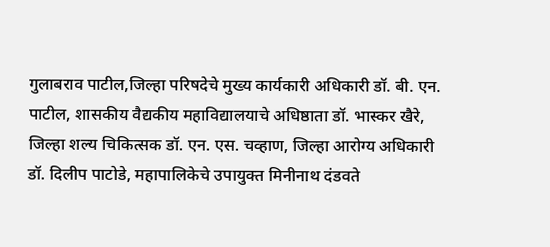गुलाबराव पाटील,जिल्हा परिषदेचे मुख्य कार्यकारी अधिकारी डॉ. बी. एन. पाटील, शासकीय वैद्यकीय महाविद्यालयाचे अधिष्ठाता डॉ. भास्कर खैरे, जिल्हा शल्य चिकित्सक डॉ. एन. एस. चव्हाण, जिल्हा आरोग्य अधिकारी डॉ. दिलीप पाटोडे, महापालिकेचे उपायुक्त मिनीनाथ दंडवते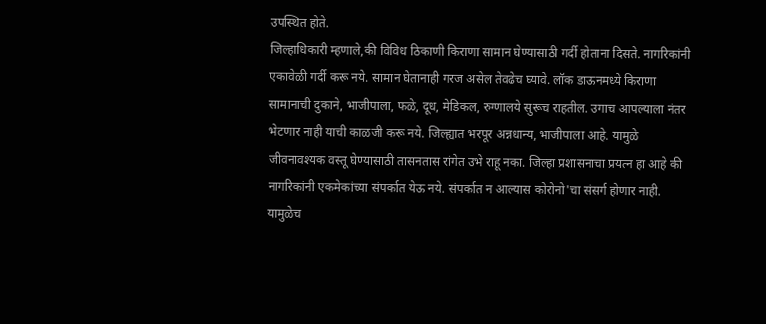उपस्थित होते.
जिल्हाधिकारी म्हणाले,की विविध ठिकाणी किराणा सामान घेण्यासाठी गर्दी होताना दिसते. नागरिकांनी एकावेळी गर्दी करू नये. सामान घेतानाही गरज असेल तेवढेच घ्यावे. लॉक डाऊनमध्ये किराणा सामानाची दुकाने, भाजीपाला, फळे, दूध, मेडिकल, रुग्णालये सुरूच राहतील. उगाच आपल्याला नंतर भेटणार नाही याची काळजी करू नये. जिल्ह्यात भरपूर अन्नधान्य, भाजीपाला आहे. यामुळे जीवनावश्‍यक वस्तू घेण्यासाठी तासनतास रांगेत उभे राहू नका. जिल्हा प्रशासनाचा प्रयत्न हा आहे की नागरिकांनी एकमेकांच्या संपर्कात येऊ नये. संपर्कात न आल्यास कोरोनो'चा संसर्ग होणार नाही. यामुळेच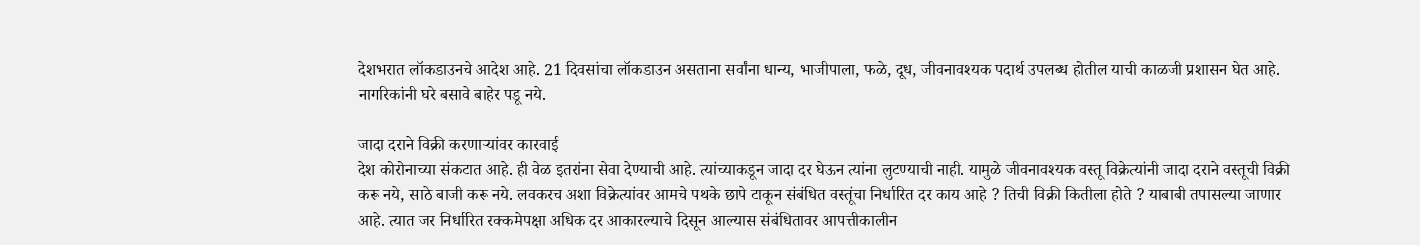देशभरात लॉकडाउनचे आदेश आहे. 21 दिवसांचा लॉकडाउन असताना सर्वांना धान्य, भाजीपाला, फळे, दूध, जीवनावश्‍यक पदार्थ उपलब्ध होतील याची काळजी प्रशासन घेत आहे. नागरिकांनी घरे बसावे बाहेर पडू नये.

जादा दराने विक्री करणाऱ्यांवर कारवाई
देश कोरोनाच्या संकटात आहे. ही वेळ इतरांना सेवा देण्याची आहे. त्यांच्याकडून जादा दर घेऊन त्यांना लुटण्याची नाही. यामुळे जीवनावश्‍यक वस्तू विक्रेत्यांनी जादा दराने वस्तूची विक्री करू नये, साठे बाजी करू नये. लवकरच अशा विक्रेत्यांवर आमचे पथके छापे टाकून संबंधित वस्तूंचा निर्धारित दर काय आहे ? तिची विक्री कितीला होते ? याबाबी तपासल्या जाणार आहे. त्यात जर निर्धारित रक्कमेपक्षा अधिक दर आकारल्याचे दिसून आल्यास संबंधितावर आपत्तीकालीन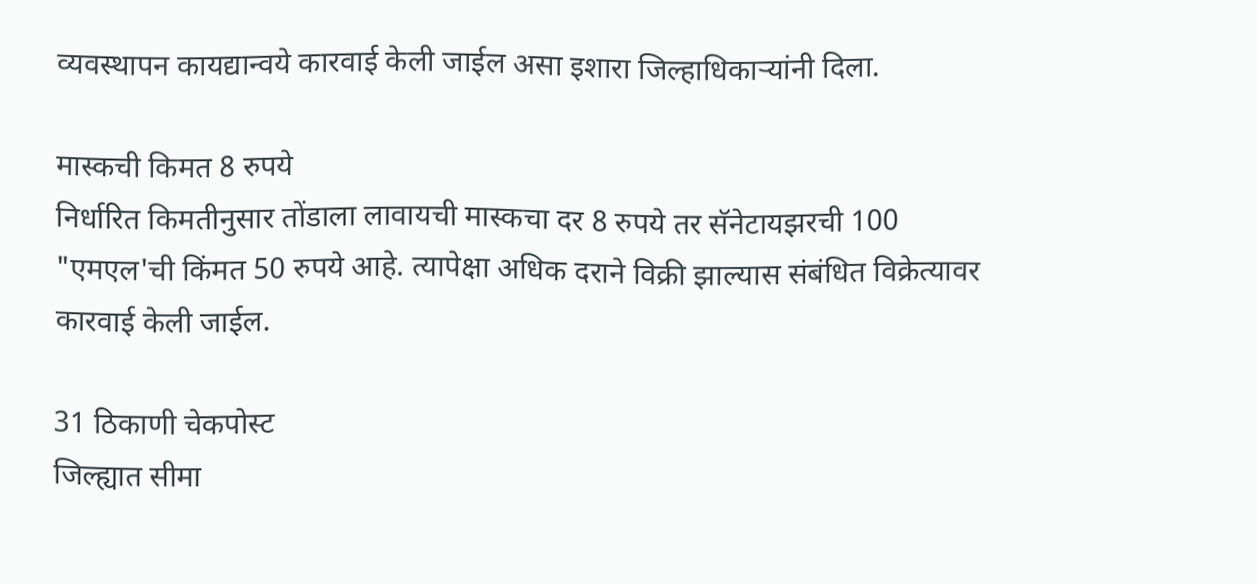व्यवस्थापन कायद्यान्वये कारवाई केली जाईल असा इशारा जिल्हाधिकाऱ्यांनी दिला.

मास्कची किमत 8 रुपये
निर्धारित किमतीनुसार तोंडाला लावायची मास्कचा दर 8 रुपये तर सॅनेटायझरची 100 "एमएल'ची किंमत 50 रुपये आहे. त्यापेक्षा अधिक दराने विक्री झाल्यास संबंधित विक्रेत्यावर कारवाई केली जाईल.

31 ठिकाणी चेकपोस्ट
जिल्ह्यात सीमा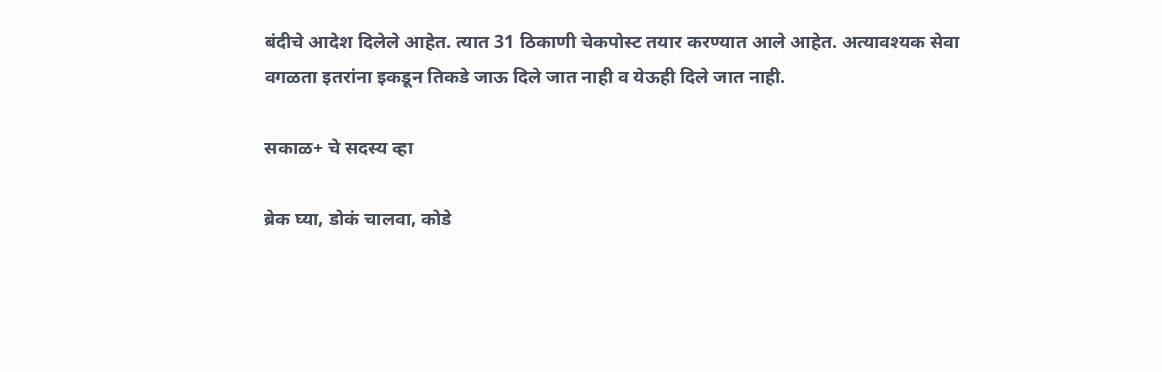बंदीचे आदेश दिलेले आहेत. त्यात 31 ठिकाणी चेकपोस्ट तयार करण्यात आले आहेत. अत्यावश्‍यक सेवा वगळता इतरांना इकडून तिकडे जाऊ दिले जात नाही व येऊही दिले जात नाही.

सकाळ+ चे सदस्य व्हा

ब्रेक घ्या, डोकं चालवा, कोडे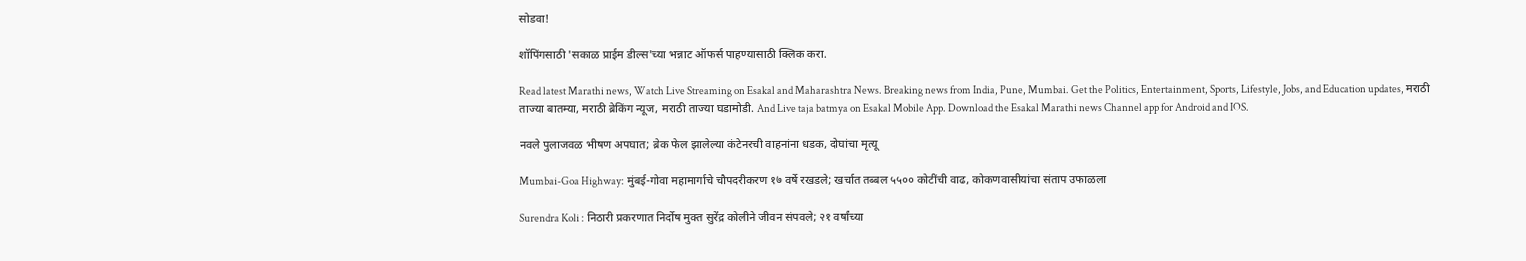सोडवा!

शॉपिंगसाठी 'सकाळ प्राईम डील्स'च्या भन्नाट ऑफर्स पाहण्यासाठी क्लिक करा.

Read latest Marathi news, Watch Live Streaming on Esakal and Maharashtra News. Breaking news from India, Pune, Mumbai. Get the Politics, Entertainment, Sports, Lifestyle, Jobs, and Education updates, मराठी ताज्या बातम्या, मराठी ब्रेकिंग न्यूज, मराठी ताज्या घडामोडी. And Live taja batmya on Esakal Mobile App. Download the Esakal Marathi news Channel app for Android and IOS.

नवले पुलाजवळ भीषण अपघात; ब्रेक फेल झालेल्या कंटेनरची वाहनांना धडक, दोघांचा मृत्यू

Mumbai-Goa Highway: मुंबई-गोवा महामार्गाचे चौपदरीकरण १७ वर्षे रखडले; खर्चात तब्बल ५५०० कोटींची वाढ, कोकणवासीयांचा संताप उफाळला

Surendra Koli : निठारी प्रकरणात निर्दोष मुक्त सुरेंद्र कोलीने जीवन संपवले; २१ वर्षांच्या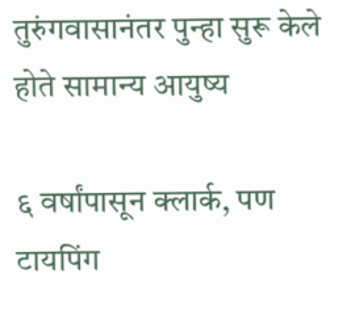तुरुंगवासानंतर पुन्हा सुरू केले होते सामान्य आयुष्य

६ वर्षांपासून क्लार्क, पण टायपिंग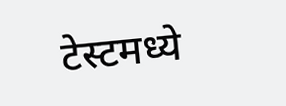टेस्टमध्ये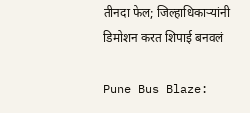तीनदा फेल; जिल्हाधिकाऱ्यांनी डिमोशन करत शिपाई बनवलं

Pune Bus Blaze: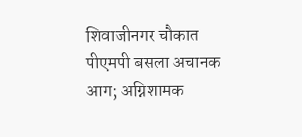शिवाजीनगर चौकात पीएमपी बसला अचानक आग; अग्निशामक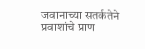जवानाच्या सतर्कतेने प्रवाशांचे प्राण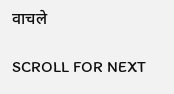वाचले

SCROLL FOR NEXT